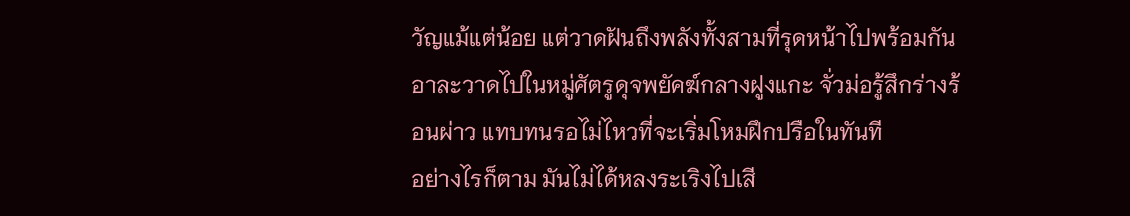วัญแม้แต่น้อย แต่วาดฝันถึงพลังทั้งสามที่รุดหน้าไปพร้อมกัน อาละวาดไปในหมู่ศัตรูดุจพยัคฆ์กลางฝูงแกะ จั่วม่อรู้สึกร่างร้อนผ่าว แทบทนรอไม่ไหวที่จะเริ่มโหมฝึกปรือในทันที
อย่างไรก็ตาม มันไม่ได้หลงระเริงไปเสี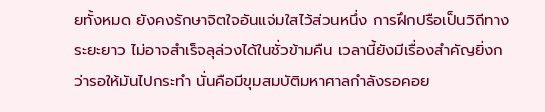ยทั้งหมด ยังคงรักษาจิตใจอันแจ่มใสไว้ส่วนหนึ่ง การฝึกปรือเป็นวิถีทางระยะยาว ไม่อาจสำเร็จลุล่วงได้ในชั่วข้ามคืน เวลานี้ยังมีเรื่องสำคัญยิ่งกว่ารอให้มันไปกระทำ นั่นคือมีขุมสมบัติมหาศาลกำลังรอคอย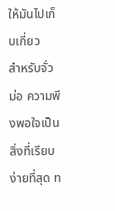ให้มันไปเก็บเกี่ยว
สำหรับจั่วม่อ ความพึงพอใจเป็นสิ่งที่เรียบง่ายที่สุด ท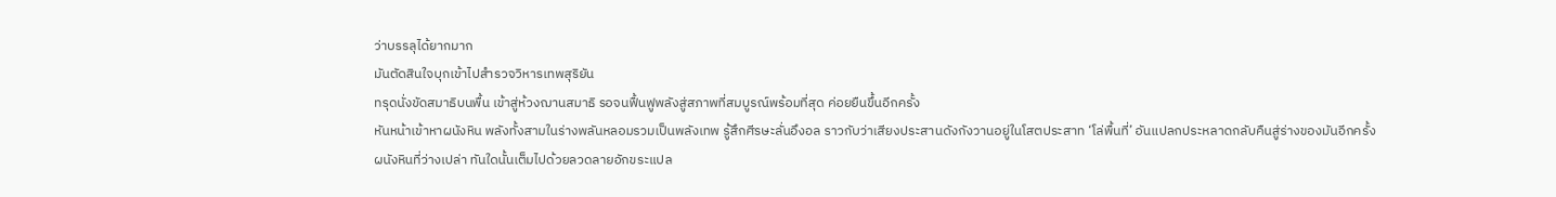ว่าบรรลุได้ยากมาก
มันตัดสินใจบุกเข้าไปสำรวจวิหารเทพสุริยัน
ทรุดนั่งขัดสมาธิบนพื้น เข้าสู่ห้วงฌานสมาธิ รอจนฟื้นฟูพลังสู่สภาพที่สมบูรณ์พร้อมที่สุด ค่อยยืนขึ้นอีกครั้ง
หันหน้าเข้าหาผนังหิน พลังทั้งสามในร่างพลันหลอมรวมเป็นพลังเทพ รู้สึกศีรษะลั่นอึงอล ราวกับว่าเสียงประสานดังกังวานอยู่ในโสตประสาท ‘โล่พื้นที่’ อันแปลกประหลาดกลับคืนสู่ร่างของมันอีกครั้ง
ผนังหินที่ว่างเปล่า ทันใดนั้นเต็มไปด้วยลวดลายอักขระแปล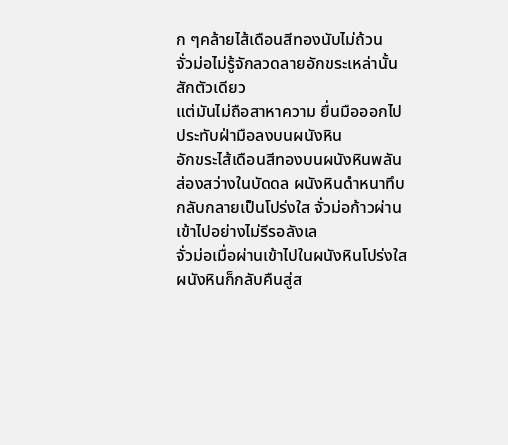ก ๆคล้ายไส้เดือนสีทองนับไม่ถ้วน
จั่วม่อไม่รู้จักลวดลายอักขระเหล่านั้นสักตัวเดียว
แต่มันไม่ถือสาหาความ ยื่นมือออกไป ประทับฝ่ามือลงบนผนังหิน
อักขระไส้เดือนสีทองบนผนังหินพลันส่องสว่างในบัดดล ผนังหินดำหนาทึบกลับกลายเป็นโปร่งใส จั่วม่อก้าวผ่านเข้าไปอย่างไม่รีรอลังเล
จั่วม่อเมื่อผ่านเข้าไปในผนังหินโปร่งใส ผนังหินก็กลับคืนสู่ส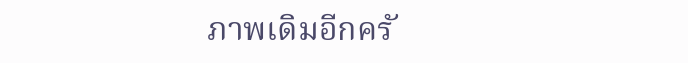ภาพเดิมอีกครั